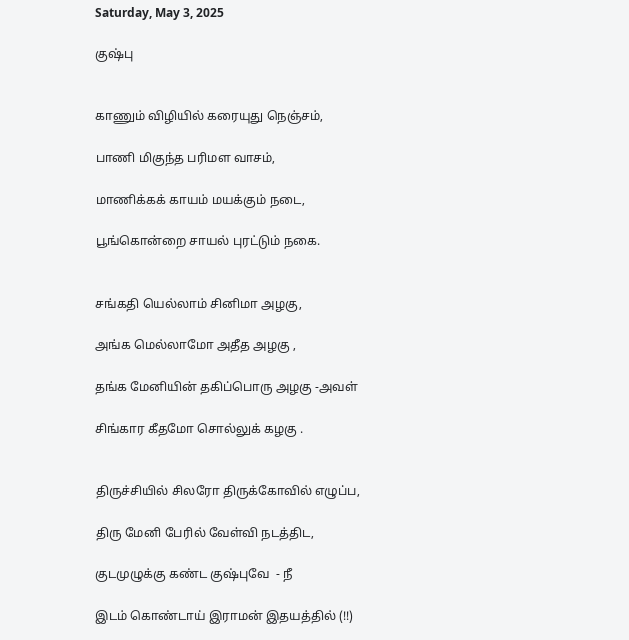Saturday, May 3, 2025

குஷ்பு


காணும் விழியில் கரையுது நெஞ்சம்,

பாணி மிகுந்த பரிமள வாசம்,

மாணிக்கக் காயம் மயக்கும் நடை,

பூங்கொன்றை சாயல் புரட்டும் நகை.


சங்கதி யெல்லாம் சினிமா அழகு,

அங்க மெல்லாமோ அதீத அழகு ,

தங்க மேனியின் தகிப்பொரு அழகு -அவள்

சிங்கார கீதமோ சொல்லுக் கழகு .


திருச்சியில் சிலரோ திருக்கோவில் எழுப்ப,

திரு மேனி பேரில் வேள்வி நடத்திட,

குடமுழுக்கு கண்ட குஷ்புவே  - நீ

இடம் கொண்டாய் இராமன் இதயத்தில் (!!)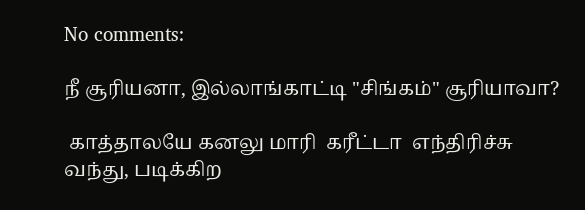No comments:

நீ சூரியனா, இல்லாங்காட்டி "சிங்கம்" சூரியாவா?

 காத்தாலயே கனலு மாரி  கரீட்டா  எந்திரிச்சு வந்து, படிக்கிற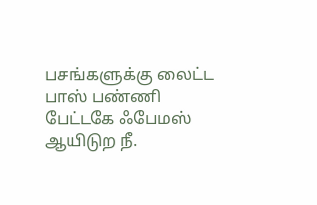பசங்களுக்கு லைட்ட  பாஸ் பண்ணி  பேட்டகே ஃபேமஸ் ஆயிடுற நீ.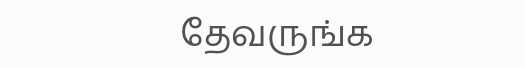தேவருங்க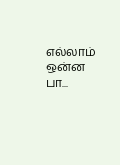எல்லாம் ஒன்ன பா...